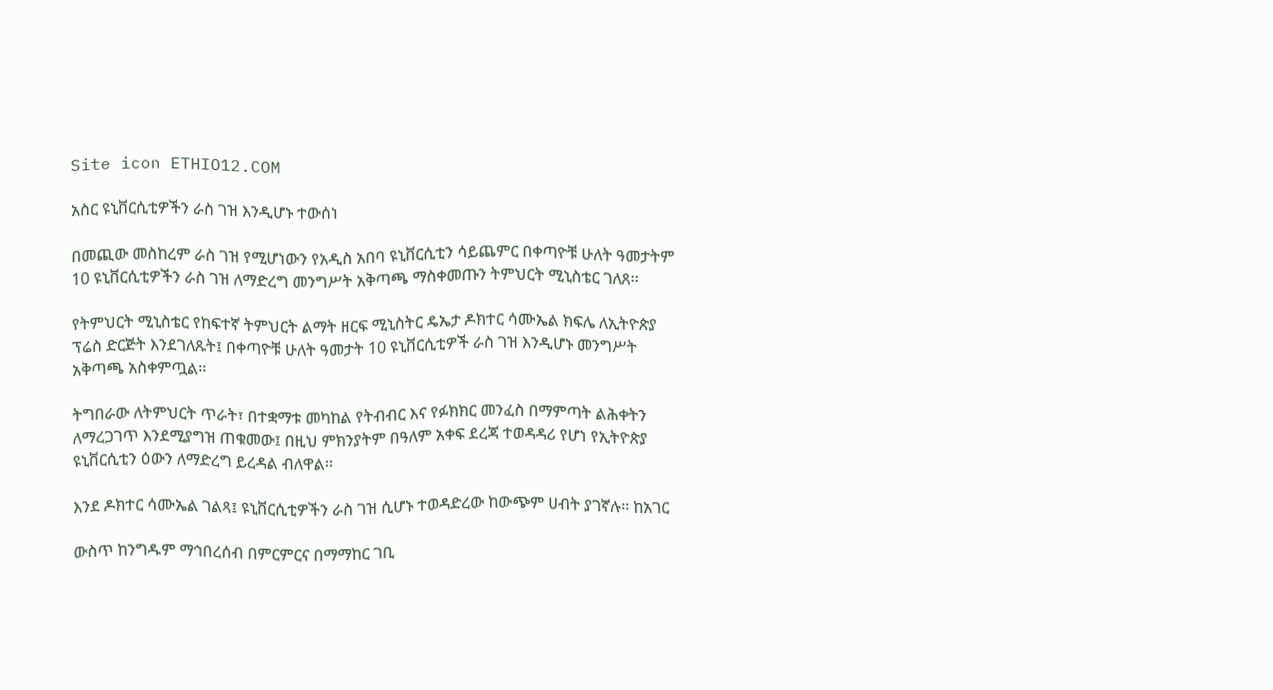Site icon ETHIO12.COM

አስር ዩኒቨርሲቲዎችን ራስ ገዝ እንዲሆኑ ተውሰነ

በመጪው መስከረም ራስ ገዝ የሚሆነውን የአዲስ አበባ ዩኒቨርሲቲን ሳይጨምር በቀጣዮቹ ሁለት ዓመታትም 10 ዩኒቨርሲቲዎችን ራስ ገዝ ለማድረግ መንግሥት አቅጣጫ ማስቀመጡን ትምህርት ሚኒስቴር ገለጸ፡፡

የትምህርት ሚኒስቴር የከፍተኛ ትምህርት ልማት ዘርፍ ሚኒስትር ዴኤታ ዶክተር ሳሙኤል ክፍሌ ለኢትዮጵያ ፕሬስ ድርጅት እንደገለጹት፤ በቀጣዮቹ ሁለት ዓመታት 10 ዩኒቨርሲቲዎች ራስ ገዝ እንዲሆኑ መንግሥት አቅጣጫ አስቀምጧል፡፡

ትግበራው ለትምህርት ጥራት፣ በተቋማቱ መካከል የትብብር እና የፉክክር መንፈስ በማምጣት ልሕቀትን ለማረጋገጥ እንደሚያግዝ ጠቁመው፤ በዚህ ምክንያትም በዓለም አቀፍ ደረጃ ተወዳዳሪ የሆነ የኢትዮጵያ ዩኒቨርሲቲን ዕውን ለማድረግ ይረዳል ብለዋል፡፡

እንደ ዶክተር ሳሙኤል ገልጻ፤ ዩኒቨርሲቲዎችን ራስ ገዝ ሲሆኑ ተወዳድረው ከውጭም ሀብት ያገኛሉ፡፡ ከአገር

ውስጥ ከንግዱም ማኅበረሰብ በምርምርና በማማከር ገቢ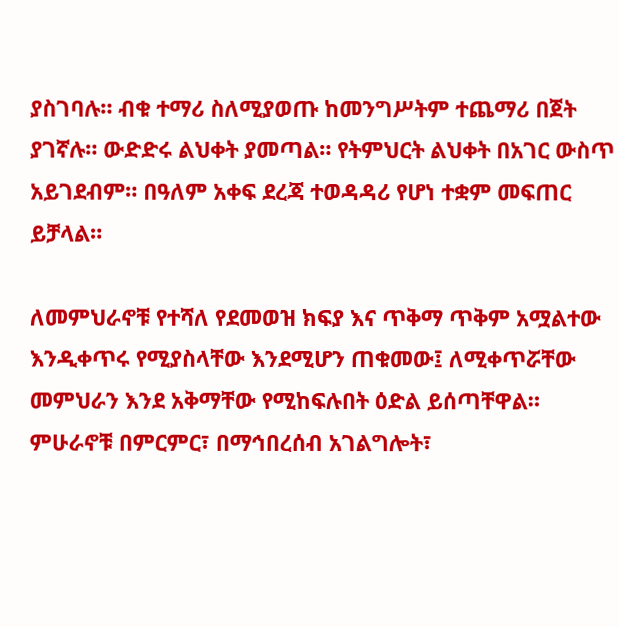ያስገባሉ። ብቁ ተማሪ ስለሚያወጡ ከመንግሥትም ተጨማሪ በጀት ያገኛሉ። ውድድሩ ልህቀት ያመጣል። የትምህርት ልህቀት በአገር ውስጥ አይገደብም። በዓለም አቀፍ ደረጃ ተወዳዳሪ የሆነ ተቋም መፍጠር ይቻላል።

ለመምህራኖቹ የተሻለ የደመወዝ ክፍያ እና ጥቅማ ጥቅም አሟልተው እንዲቀጥሩ የሚያስላቸው እንደሚሆን ጠቁመው፤ ለሚቀጥሯቸው መምህራን እንደ አቅማቸው የሚከፍሉበት ዕድል ይሰጣቸዋል። ምሁራኖቹ በምርምር፣ በማኅበረሰብ አገልግሎት፣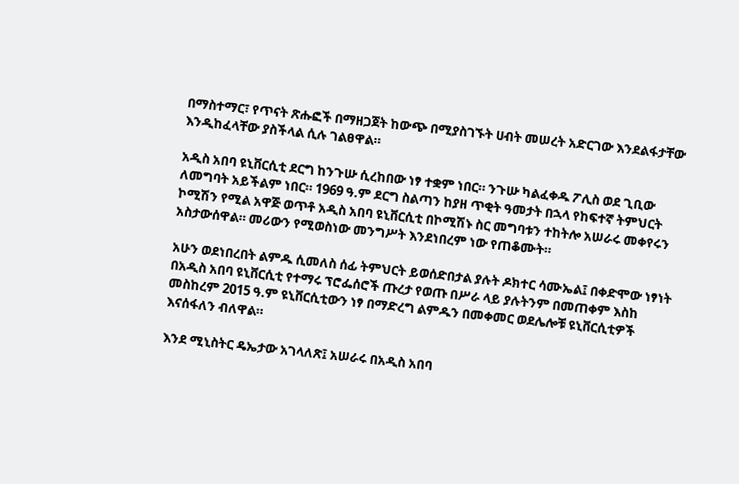በማስተማር፣ የጥናት ጽሑፎች በማዘጋጀት ከውጭ በሚያስገኙት ሀብት መሠረት አድርገው እንደልፋታቸው እንዲከፈላቸው ያስችላል ሲሉ ገልፀዋል።

አዲስ አበባ ዩኒቨርሲቲ ደርግ ከንጉሡ ሲረከበው ነፃ ተቋም ነበር። ንጉሡ ካልፈቀዱ ፖሊስ ወደ ጊቢው ለመግባት አይችልም ነበር። 1969 ዓ.ም ደርግ ስልጣን ከያዘ ጥቂት ዓመታት በኋላ የከፍተኛ ትምህርት ኮሚሽን የሚል አዋጅ ወጥቶ አዲስ አበባ ዩኒቨርሲቲ በኮሚሽኑ ስር መግባቱን ተከትሎ አሠራሩ መቀየሩን አስታውሰዋል። መሪውን የሚወስነው መንግሥት እንደነበረም ነው የጠቆሙት።

አሁን ወደነበረበት ልምዱ ሲመለስ ሰፊ ትምህርት ይወሰድበታል ያሉት ዶክተር ሳሙኤል፤ በቀድሞው ነፃነት በአዲስ አበባ ዩኒቨርሲቲ የተማሩ ፕሮፌሰሮች ጡረታ የወጡ በሥራ ላይ ያሉትንም በመጠቀም እስከ መስከረም 2015 ዓ.ም ዩኒቨርሲቲውን ነፃ በማድረግ ልምዱን በመቀመር ወደሌሎቹ ዩኒቨርሲቲዎች እናሰፋለን ብለዋል።

እንደ ሚኒስትር ዴኤታው አገላለጽ፤ አሠራሩ በአዲስ አበባ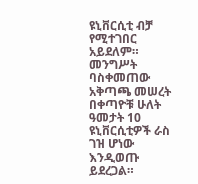ዩኒቨርሲቲ ብቻ የሚተገበር አይደለም። መንግሥት ባስቀመጠው አቅጣጫ መሠረት በቀጣዮቹ ሁለት ዓመታት 10 ዩኒቨርሲቲዎች ራስ ገዝ ሆነው እንዲወጡ ይደረጋል።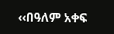‹‹በዓለም አቀፍ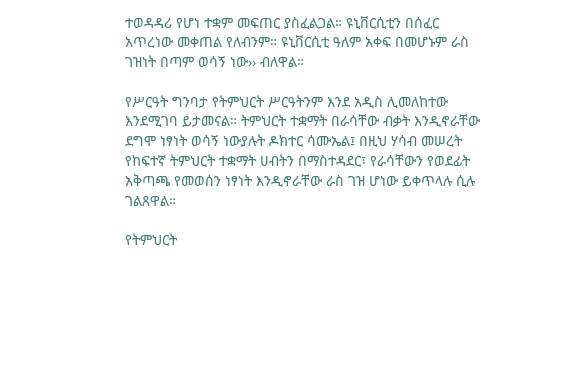ተወዳዳሪ የሆነ ተቋም መፍጠር ያስፈልጋል። ዩኒቨርሲቲን በሰፈር አጥረነው መቀጠል የለብንም። ዩኒቨርሲቲ ዓለም አቀፍ በመሆኑም ራስ ገዝነት በጣም ወሳኝ ነው›› ብለዋል።

የሥርዓት ግንባታ የትምህርት ሥርዓትንም እንደ አዲስ ሊመለከተው እንደሚገባ ይታመናል። ትምህርት ተቋማት በራሳቸው ብቃት እንዲኖራቸው ደግሞ ነፃነት ወሳኝ ነውያሉት ዶክተር ሳሙኤል፤ በዚህ ሃሳብ መሠረት የከፍተኛ ትምህርት ተቋማት ሀብትን በማስተዳደር፣ የራሳቸውን የወደፊት አቅጣጫ የመወሰን ነፃነት እንዲኖራቸው ራስ ገዝ ሆነው ይቀጥላሉ ሲሉ ገልጸዋል።

የትምህርት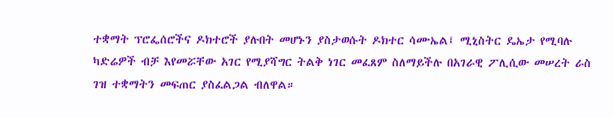ተቋማት ፕሮፌሰሮችና ዶክተሮች ያሉበት መሆኑን ያስታወሱት ዶክተር ሳሙኤል፤ ሚኒስትር ዴኤታ የሚባሉ ካድሬዎች ብቻ እየመሯቸው አገር የሚያሻግር ትልቅ ነገር መፈጸም ስለማይችሉ በአገራዊ ፖሊሲው መሠረት ራስ ገዝ ተቋማትን መፍጠር ያስፈልጋል ብለዋል።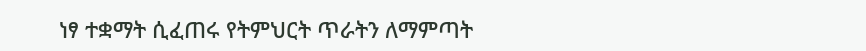ነፃ ተቋማት ሲፈጠሩ የትምህርት ጥራትን ለማምጣት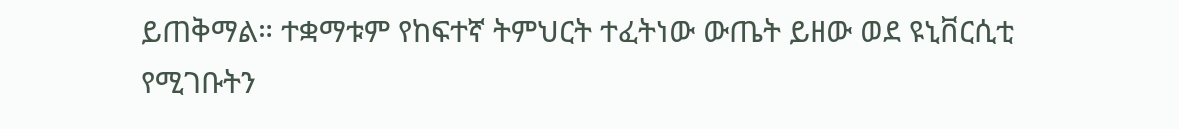ይጠቅማል። ተቋማቱም የከፍተኛ ትምህርት ተፈትነው ውጤት ይዘው ወደ ዩኒቨርሲቲ የሚገቡትን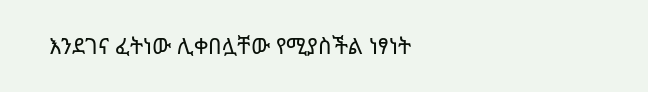እንደገና ፈትነው ሊቀበሏቸው የሚያስችል ነፃነት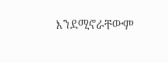እንደሚኖራቸውም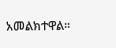አመልክተዋል።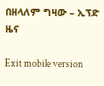በዘላለም ግዛው – ኢፕድ ዜና

Exit mobile version